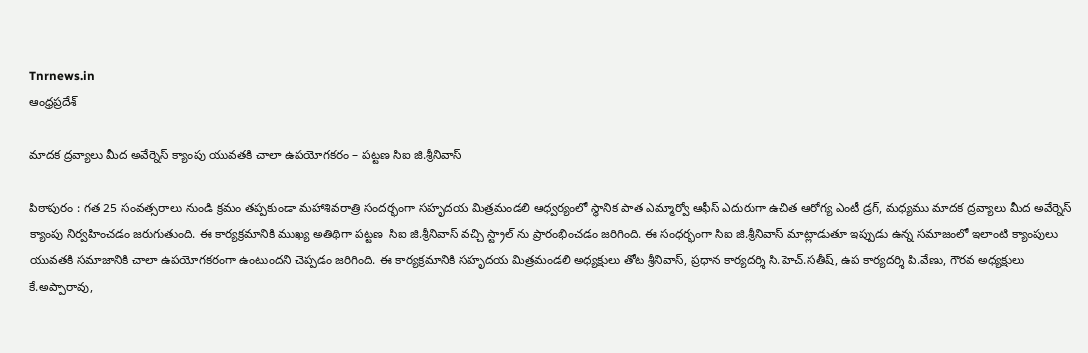Tnrnews.in
ఆంధ్రప్రదేశ్

మాదక ద్రవ్యాలు మీద అవేర్నెస్ క్యాంపు యువతకి చాలా ఉపయోగకరం – పట్టణ సిఐ జి.శ్రీనివాస్

పిఠాపురం : గత 25 సంవత్సరాలు నుండి క్రమం తప్పకుండా మహాశివరాత్రి సందర్భంగా సహృదయ మిత్రమండలి ఆధ్వర్యంలో స్థానిక పాత ఎమ్మార్వో ఆఫీస్ ఎదురుగా ఉచిత ఆరోగ్య ఎంటీ డ్రగ్, మధ్యము మాదక ద్రవ్యాలు మీద అవేర్నెస్ క్యాంపు నిర్వహించడం జరుగుతుంది. ఈ కార్యక్రమానికి ముఖ్య అతిథిగా పట్టణ  సిఐ జి.శ్రీనివాస్ వచ్చి స్ట్రాల్ ను ప్రారంభించడం జరిగింది. ఈ సంధర్భంగా సిఐ జి.శ్రీనివాస్ మాట్లాడుతూ ఇప్పుడు ఉన్న సమాజంలో ఇలాంటి క్యాంపులు యువతకి సమాజానికి చాలా ఉపయోగకరంగా ఉంటుందని చెప్పడం జరిగింది. ఈ కార్యక్రమానికి సహృదయ మిత్రమండలి అధ్యక్షులు తోట శ్రీనివాస్, ప్రధాన కార్యదర్శి సి.హెచ్.సతీష్, ఉప కార్యదర్శి పి.వేణు, గౌరవ అధ్యక్షులు కే.అప్పారావు,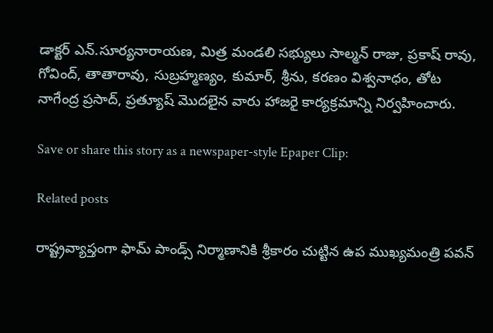డాక్టర్ ఎన్.సూర్యనారాయణ, మిత్ర మండలి సభ్యులు సాల్మన్ రాజు, ప్రకాష్ రావు, గోవింద్, తాతారావు, సుబ్రహ్మణ్యం, కుమార్, శ్రీను, కరణం విశ్వనాధం, తోట నాగేంద్ర ప్రసాద్, ప్రత్యూష్ మొదలైన వారు హాజరై కార్యక్రమాన్ని నిర్వహించారు.

Save or share this story as a newspaper-style Epaper Clip:

Related posts

రాష్ట్రవ్యాప్తంగా ఫామ్ పాండ్స్ నిర్మాణానికి శ్రీకారం చుట్టిన ఉప ముఖ్యమంత్రి పవన్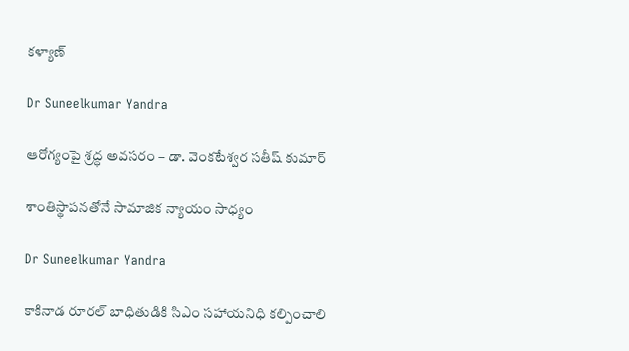కళ్యాణ్

Dr Suneelkumar Yandra

ఆరోగ్యంపై శ్రద్ధ అవసరం – డా. వెంకటేశ్వర సతీష్‌ కుమార్‌

శాంతిస్థాపనతోనే సామాజిక న్యాయం సాధ్యం

Dr Suneelkumar Yandra

కాకినాడ రూరల్ బాధితుడికి సిఎం సహాయనిధి కల్పించాలి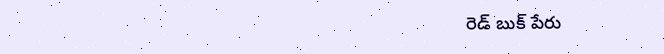రెడ్ బుక్ పేరు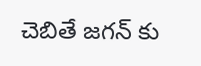చెబితే జగన్ కు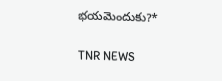భయమెందుకు?*

TNR NEWS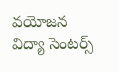వయోజన విద్యా సెంటర్స్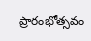ప్రారంభోత్సవం